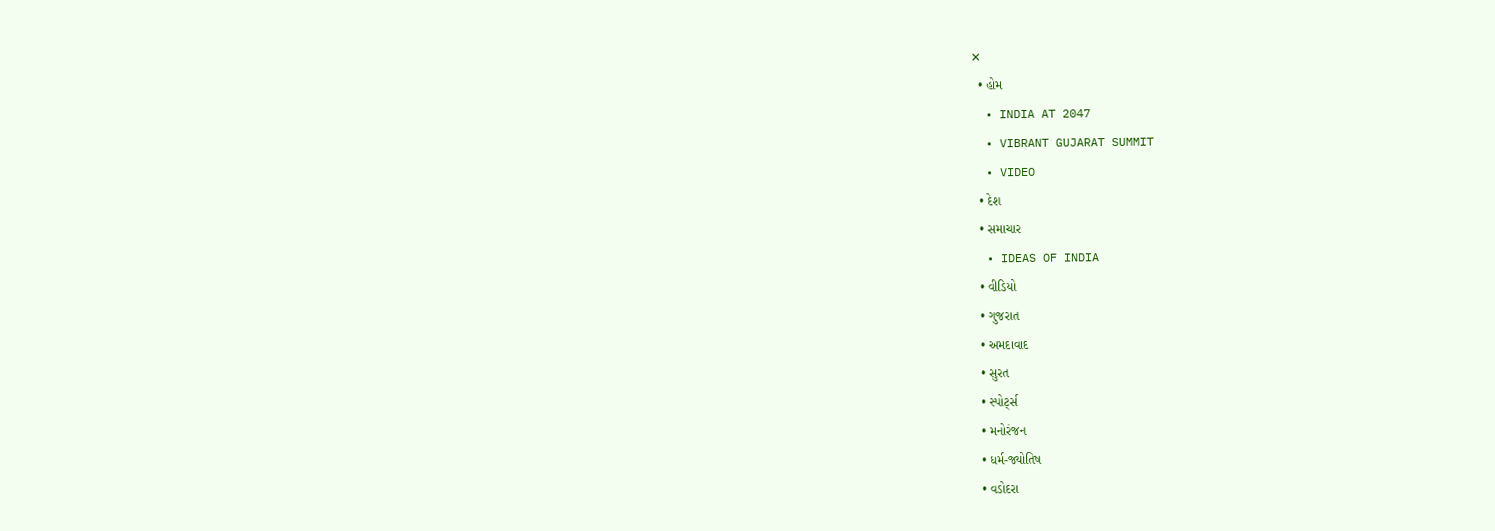✕
  • હોમ
  • INDIA AT 2047
  • VIBRANT GUJARAT SUMMIT
  • VIDEO
  • દેશ
  • સમાચાર
  • IDEAS OF INDIA
  • વીડિયો
  • ગુજરાત
  • અમદાવાદ
  • સુરત
  • સ્પોર્ટ્સ
  • મનોરંજન
  • ધર્મ-જ્યોતિષ
  • વડોદરા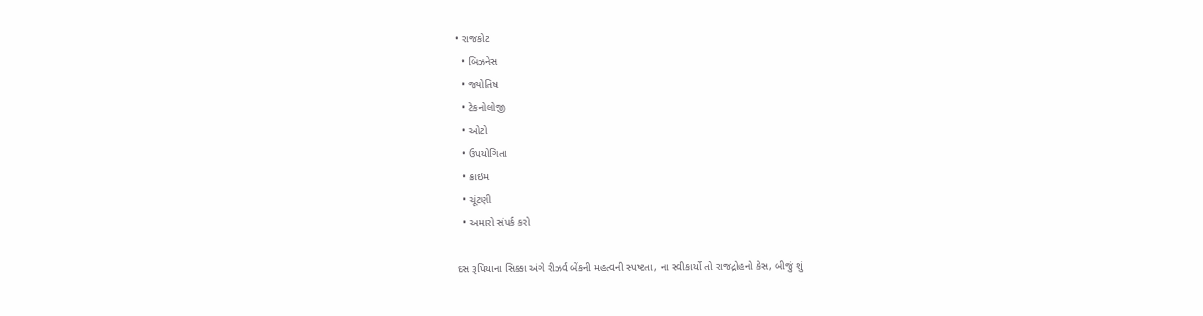• રાજકોટ
  • બિઝનેસ
  • જ્યોતિષ
  • ટેકનોલોજી
  • ઓટો
  • ઉપયોગિતા
  • ક્રાઇમ
  • ચૂંટણી
  • અમારો સંપર્ક કરો

દસ રૂપિયાના સિક્કા અંગે રીઝર્વ બેંકની મહત્વની સ્પષ્ટતા, ના સ્વીકાર્યો તો રાજદ્રોહનો કેસ, બીજું શું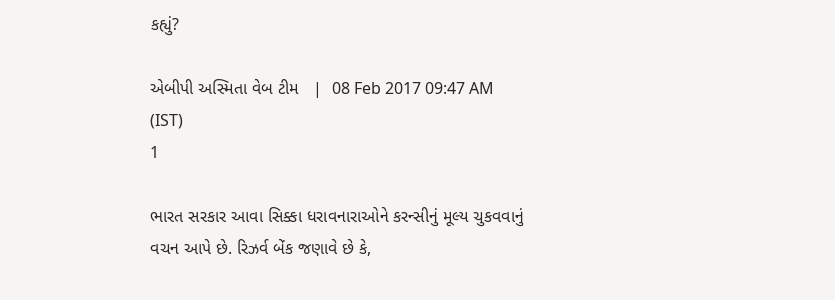કહ્યું?

એબીપી અસ્મિતા વેબ ટીમ   |  08 Feb 2017 09:47 AM (IST)
1

ભારત સરકાર આવા સિક્કા ધરાવનારાઓને કરન્સીનું મૂલ્ય ચુકવવાનું વચન આપે છે. રિઝર્વ બેંક જણાવે છે કે,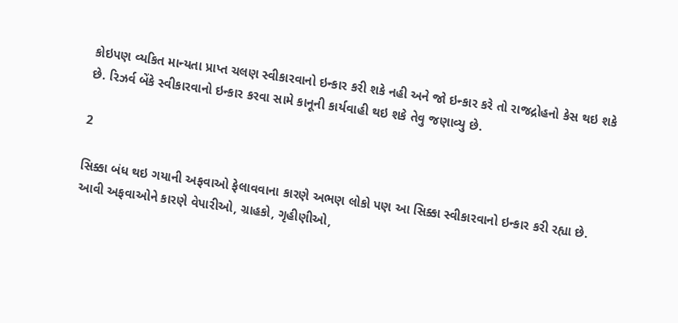કોઇપણ વ્યકિત માન્યતા પ્રાપ્ત ચલણ સ્વીકારવાનો ઇન્કાર કરી શકે નહી અને જો ઇન્કાર કરે તો રાજદ્રોહનો કેસ થઇ શકે છે. રિઝર્વ બેંકે સ્વીકારવાનો ઇન્કાર કરવા સામે કાનૂની કાર્યવાહી થઇ શકે તેવુ જણાવ્યુ છે.

2

સિક્કા બંધ થઇ ગયાની અફવાઓ ફેલાવવાના કારણે અભણ લોકો પણ આ સિક્કા સ્વીકારવાનો ઇન્કાર કરી રહ્યા છે. આવી અફવાઓને કારણે વેપારીઓ, ગ્રાહકો, ગૃહીણીઓ,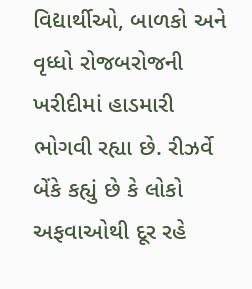વિદ્યાર્થીઓ, બાળકો અને વૃધ્ધો રોજબરોજની ખરીદીમાં હાડમારી ભોગવી રહ્યા છે. રીઝર્વે બેંકે કહ્યું છે કે લોકો અફવાઓથી દૂર રહે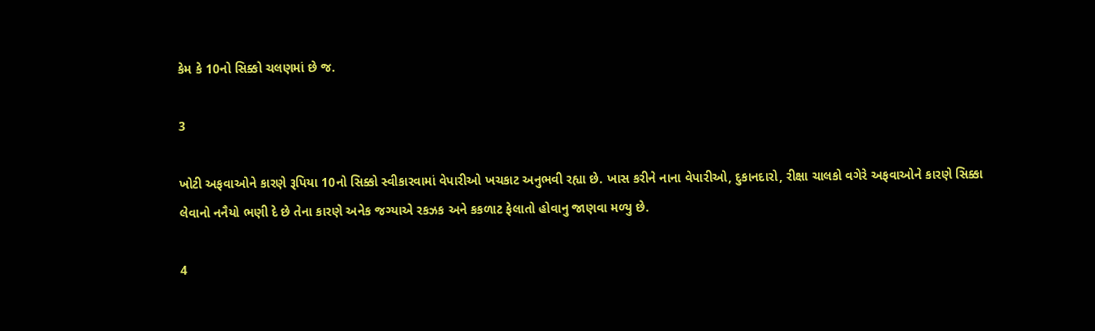કેમ કે 10નો સિક્કો ચલણમાં છે જ.

3

ખોટી અફવાઓને કારણે રૂપિયા 10નો સિક્કો સ્વીકારવામાં વેપારીઓ ખચકાટ અનુભવી રહ્યા છે. ખાસ કરીને નાના વેપારીઓ, દુકાનદારો, રીક્ષા ચાલકો વગેરે અફવાઓને કારણે સિક્કા લેવાનો નનૈયો ભણી દે છે તેના કારણે અનેક જગ્યાએ રકઝક અને કકળાટ ફેલાતો હોવાનુ જાણવા મળ્યુ છે.

4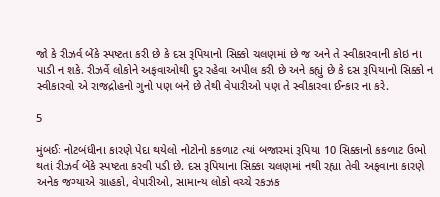જો કે રીઝર્વ બેંકે સ્પષ્ટતા કરી છે કે દસ રૂપિયાનો સિક્કો ચલણમાં છે જ અને તે સ્વીકારવાની કોઇ ના પાડી ન શકે. રીઝર્વે લોકોને અફવાઓથી દુર રહેવા અપીલ કરી છે અને કહ્યું છે કે દસ રૂપિયાનો સિક્કો ન સ્વીકારવો એ રાજદ્રોહનો ગુનો પણ બને છે તેથી વેપારીઓ પણ તે સ્વીકારવા ઈન્કાર ના કરે.

5

મુંબઈઃ નોટબંધીના કારણે પેદા થયેલો નોટોનો કકળાટ ત્યાં બજારમાં રૂપિયા 10 સિક્કાનો કકળાટ ઉભો થતાં રીઝર્વ બેંકે સ્પષ્ટતા કરવી પડી છે. દસ રૂપિયાના સિક્કા ચલણમાં નથી રહ્યા તેવી અફવાના કારણે અનેક જગ્યાએ ગ્રાહકો, વેપારીઓ, સામાન્ય લોકો વચ્ચે રકઝક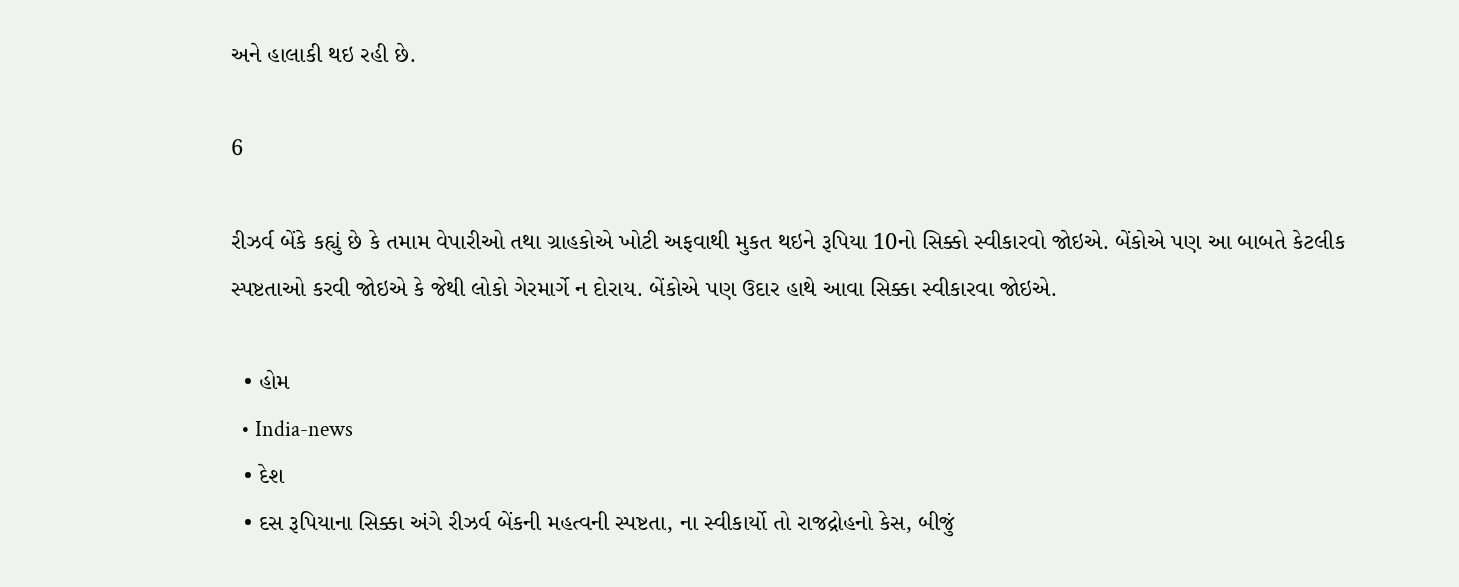અને હાલાકી થઇ રહી છે.

6

રીઝર્વ બેંકે કહ્યું છે કે તમામ વેપારીઓ તથા ગ્રાહકોએ ખોટી અફવાથી મુકત થઇને રૂપિયા 10નો સિક્કો સ્વીકારવો જોઇએ. બેંકોએ પણ આ બાબતે કેટલીક સ્પષ્ટતાઓ કરવી જોઇએ કે જેથી લોકો ગેરમાર્ગે ન દોરાય. બેંકોએ પણ ઉદાર હાથે આવા સિક્કા સ્વીકારવા જોઇએ.

  • હોમ
  • India-news
  • દેશ
  • દસ રૂપિયાના સિક્કા અંગે રીઝર્વ બેંકની મહત્વની સ્પષ્ટતા, ના સ્વીકાર્યો તો રાજદ્રોહનો કેસ, બીજું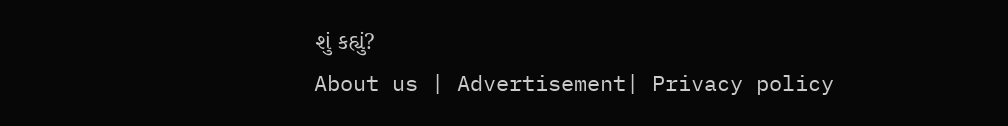શું કહ્યું?
About us | Advertisement| Privacy policy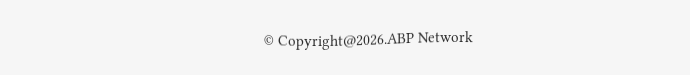© Copyright@2026.ABP Network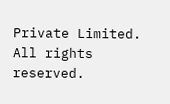Private Limited. All rights reserved.